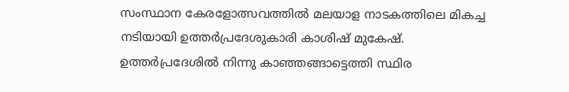സംസ്ഥാന കേരളോത്സവത്തില്‍ മലയാള നാടകത്തിലെ മികച്ച നടിയായി ഉത്തര്‍പ്രദേശുകാരി കാശിഷ് മുകേഷ്. ഉത്തര്‍പ്രദേശില്‍ നിന്നു കാഞ്ഞങ്ങാട്ടെത്തി സ്ഥിര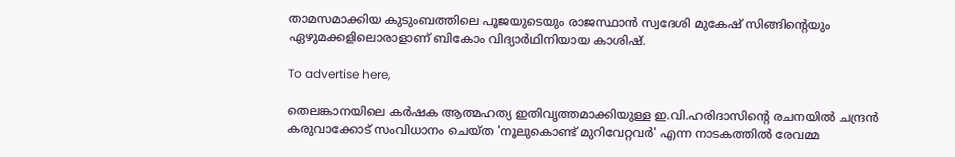താമസമാക്കിയ കുടുംബത്തിലെ പൂജയുടെയും രാജസ്ഥാന്‍ സ്വദേശി മുകേഷ് സിങ്ങിന്റെയും ഏഴുമക്കളിലൊരാളാണ് ബികോം വിദ്യാര്‍ഥിനിയായ കാശിഷ്.

To advertise here,

തെലങ്കാനയിലെ കര്‍ഷക ആത്മഹത്യ ഇതിവൃത്തമാക്കിയുള്ള ഇ.വി.ഹരിദാസിന്റെ രചനയില്‍ ചന്ദ്രന്‍ കരുവാക്കോട് സംവിധാനം ചെയ്ത 'നൂലുകൊണ്ട് മുറിവേറ്റവര്‍' എന്ന നാടകത്തില്‍ രേവമ്മ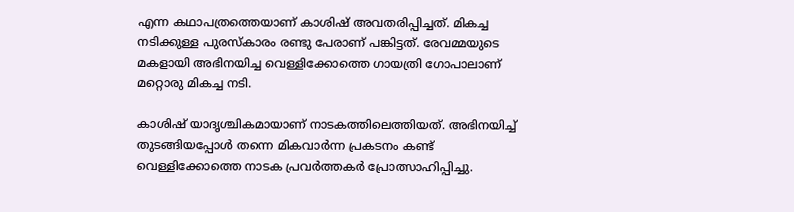എന്ന കഥാപത്രത്തെയാണ് കാശിഷ് അവതരിപ്പിച്ചത്. മികച്ച നടിക്കുള്ള പുരസ്‌കാരം രണ്ടു പേരാണ് പങ്കിട്ടത്. രേവമ്മയുടെ മകളായി അഭിനയിച്ച വെള്ളിക്കോത്തെ ഗായത്രി ഗോപാലാണ് മറ്റൊരു മികച്ച നടി.

കാശിഷ് യാദൃശ്ചികമായാണ് നാടകത്തിലെത്തിയത്. അഭിനയിച്ച് തുടങ്ങിയപ്പോള്‍ തന്നെ മികവാര്‍ന്ന പ്രകടനം കണ്ട് വെള്ളിക്കോത്തെ നാടക പ്രവര്‍ത്തകര്‍ പ്രോത്സാഹിപ്പിച്ചു.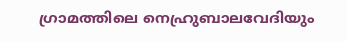ഗ്രാമത്തിലെ നെഹ്രുബാലവേദിയും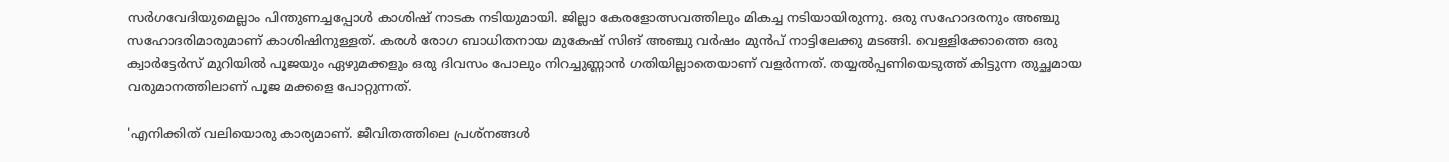സര്‍ഗവേദിയുമെല്ലാം പിന്തുണച്ചപ്പോള്‍ കാശിഷ് നാടക നടിയുമായി. ജില്ലാ കേരളോത്സവത്തിലും മികച്ച നടിയായിരുന്നു. ഒരു സഹോദരനും അഞ്ചു സഹോദരിമാരുമാണ് കാശിഷിനുള്ളത്. കരള്‍ രോഗ ബാധിതനായ മുകേഷ് സിങ് അഞ്ചു വര്‍ഷം മുന്‍പ് നാട്ടിലേക്കു മടങ്ങി. വെള്ളിക്കോത്തെ ഒരു ക്വാര്‍ട്ടേര്‍സ് മുറിയില്‍ പൂജയും ഏഴുമക്കളും ഒരു ദിവസം പോലും നിറച്ചുണ്ണാന്‍ ഗതിയില്ലാതെയാണ് വളര്‍ന്നത്. തയ്യല്‍പ്പണിയെടുത്ത് കിട്ടുന്ന തുച്ഛമായ വരുമാനത്തിലാണ് പൂജ മക്കളെ പോറ്റുന്നത്.

'എനിക്കിത് വലിയൊരു കാര്യമാണ്. ജീവിതത്തിലെ പ്രശ്‌നങ്ങള്‍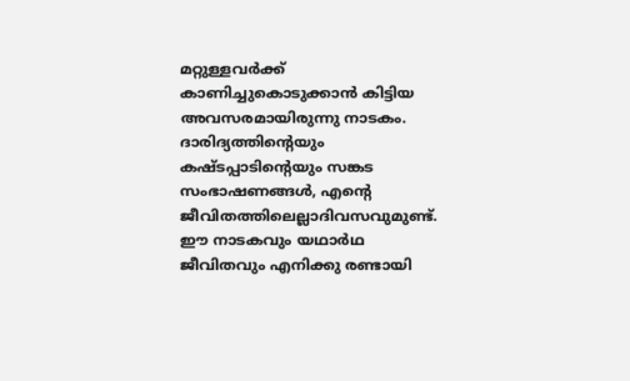മറ്റുള്ളവര്‍ക്ക് കാണിച്ചുകൊടുക്കാന്‍ കിട്ടിയ അവസരമായിരുന്നു നാടകം. ദാരിദ്യത്തിന്റെയും കഷ്ടപ്പാടിന്റെയും സങ്കട സംഭാഷണങ്ങള്‍, എന്റെ ജീവിതത്തിലെല്ലാദിവസവുമുണ്ട്. ഈ നാടകവും യഥാര്‍ഥ ജീവിതവും എനിക്കു രണ്ടായി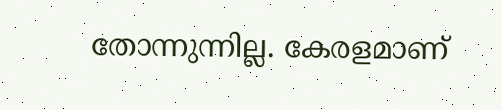തോന്നുന്നില്ല. കേരളമാണ്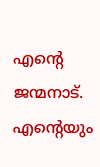എന്റെ ജന്മനാട്. എന്റെയും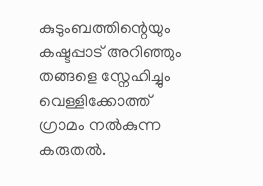കുടുംബത്തിന്റെയും കഷ്ടപ്പാട് അറിഞ്ഞും തങ്ങളെ സ്നേഹിച്ചും വെള്ളിക്കോത്ത് ഗ്രാമം നല്‍കുന്ന കരുതല്‍.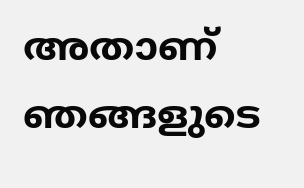അതാണ് ഞങ്ങളുടെ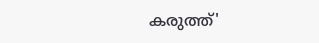കരുത്ത്'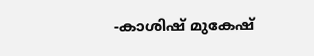-കാശിഷ് മുകേഷ്